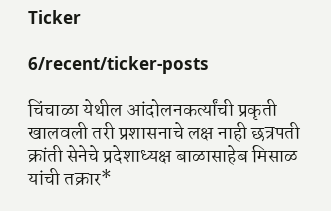Ticker

6/recent/ticker-posts

चिंचाळा येथील आंदोलनकर्त्यांची प्रकृती खालवली तरी प्रशासनाचे लक्ष नाही छत्रपती क्रांती सेनेचे प्रदेशाध्यक्ष बाळासाहेब मिसाळ यांची तक्रार*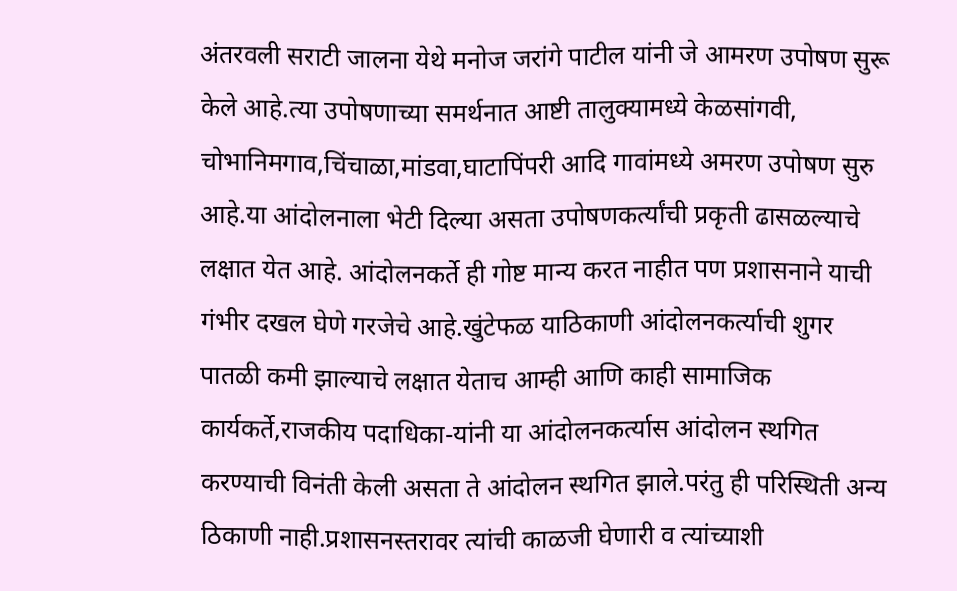अंतरवली सराटी जालना येथे मनोज जरांगे पाटील यांनी जे आमरण उपोषण सुरू केले आहे.त्या उपोषणाच्या समर्थनात आष्टी तालुक्यामध्ये केळसांगवी, चोभानिमगाव,चिंचाळा,मांडवा,घाटापिंपरी आदि गावांमध्ये अमरण उपोषण सुरु आहे.या आंदोलनाला भेटी दिल्या असता उपोषणकर्त्यांची प्रकृती ढासळल्याचे लक्षात येत आहे. आंदोलनकर्ते ही गोष्ट मान्य करत नाहीत पण प्रशासनाने याची गंभीर दखल घेणे गरजेचे आहे.खुंटेफळ याठिकाणी आंदोलनकर्त्याची शुगर पातळी कमी झाल्याचे लक्षात येताच आम्ही आणि काही सामाजिक कार्यकर्ते,राजकीय पदाधिका-यांनी या आंदोलनकर्त्यास आंदोलन स्थगित करण्याची विनंती केली असता ते आंदोलन स्थगित झाले.परंतु ही परिस्थिती अन्य ठिकाणी नाही.प्रशासनस्तरावर त्यांची काळजी घेणारी व त्यांच्याशी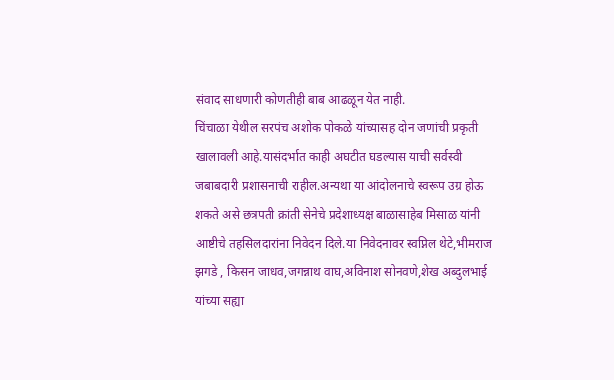संवाद साधणारी कोणतीही बाब आढळून येत नाही.
चिंचाळा येथील सरपंच अशोक पोकळे यांच्यासह दोन जणांची प्रकृती खालावली आहे.यासंदर्भात काही अघटीत घडल्यास याची सर्वस्वी जबाबदारी प्रशासनाची राहील.अन्यथा या आंदोलनाचे स्वरूप उग्र होऊ शकते असे छत्रपती क्रांती सेनेचे प्रदेशाध्यक्ष बाळासाहेब मिसाळ यांनी आष्टीचे तहसिलदारांना निवेदन दिले.या निवेदनावर स्वप्निल थेटे,भीमराज झगडे , किसन जाधव,जगन्नाथ वाघ,अविनाश सोनवणे,शेख अब्दुलभाई यांच्या सह्या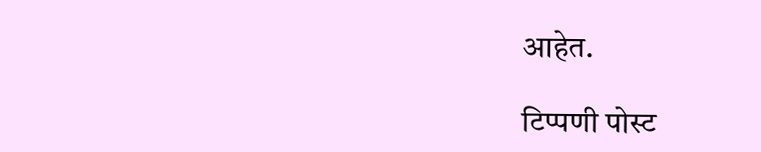आहेत.

टिप्पणी पोस्ट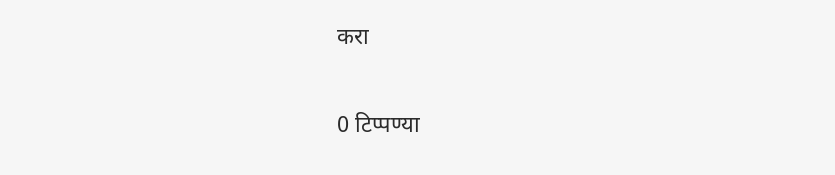करा

0 टिप्पण्या